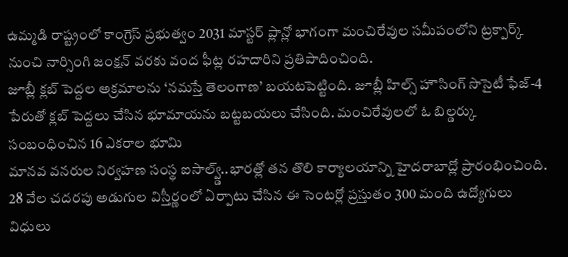ఉమ్మడి రాష్ట్రంలో కాంగ్రెస్ ప్రభుత్వం 2031 మాస్టర్ ప్లాన్లో భాగంగా మంచిరేవుల సమీపంలోని ట్రక్పార్క్ నుంచి నార్సింగి జంక్షన్ వరకు వంద ఫీట్ల రహదారిని ప్రతిపాదించింది.
జూబ్లీ క్లబ్ పెద్దల అక్రమాలను ‘నమస్తే తెలంగాణ’ బయటపెట్టింది. జూబ్లీ హిల్స్ హౌసింగ్ సొసైటీ ఫేజ్-4 పేరుతో క్లబ్ పెద్దలు చేసిన భూమాయను బట్టబయలు చేసింది. మంచిరేవులలో ఓ బిల్డర్కు సంబంధించిన 16 ఎకరాల భూమి
మానవ వనరుల నిర్వహణ సంస్థ ఐసాల్వ్డ్..భారత్లో తన తొలి కార్యాలయాన్ని హైదరాబాద్లో ప్రారంభించింది. 28 వేల చదరపు అడుగుల విస్తీర్ణంలో ఏర్పాటు చేసిన ఈ సెంటర్లో ప్రస్తుతం 300 మంది ఉద్యోగులు విధులు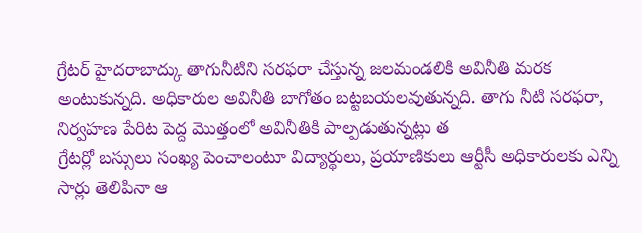గ్రేటర్ హైదరాబాద్కు తాగునీటిని సరఫరా చేస్తున్న జలమండలికి అవినీతి మరక అంటుకున్నది. అధికారుల అవినీతి బాగోతం బట్టబయలవుతున్నది. తాగు నీటి సరఫరా, నిర్వహణ పేరిట పెద్ద మొత్తంలో అవినీతికి పాల్పడుతున్నట్లు త
గ్రేటర్లో బస్సులు సంఖ్య పెంచాలంటూ విద్యార్థులు, ప్రయాణికులు ఆర్టీసీ అధికారులకు ఎన్ని సార్లు తెలిపినా ఆ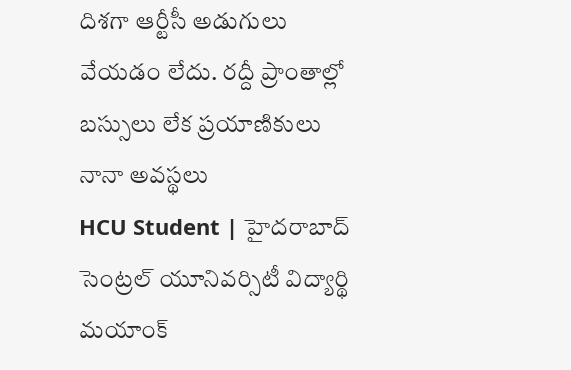దిశగా ఆర్టీసీ అడుగులు వేయడం లేదు. రద్దీ ప్రాంతాల్లో బస్సులు లేక ప్రయాణికులు నానా అవస్థలు
HCU Student | హైదరాబాద్ సెంట్రల్ యూనివర్సిటీ విద్యార్థి మయాంక్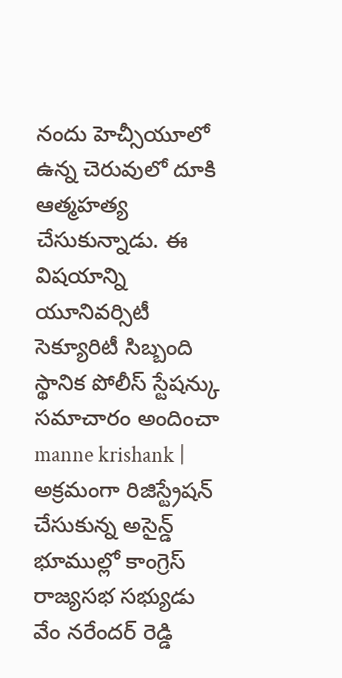నందు హెచ్సీయూలో ఉన్న చెరువులో దూకి ఆత్మహత్య చేసుకున్నాడు. ఈ విషయాన్ని యూనివర్సిటీ సెక్యూరిటీ సిబ్బంది స్థానిక పోలీస్ స్టేషన్కు సమాచారం అందించా
manne krishank | అక్రమంగా రిజిస్ట్రేషన్ చేసుకున్న అసైన్డ్ భూముల్లో కాంగ్రెస్ రాజ్యసభ సభ్యుడు వేం నరేందర్ రెడ్డి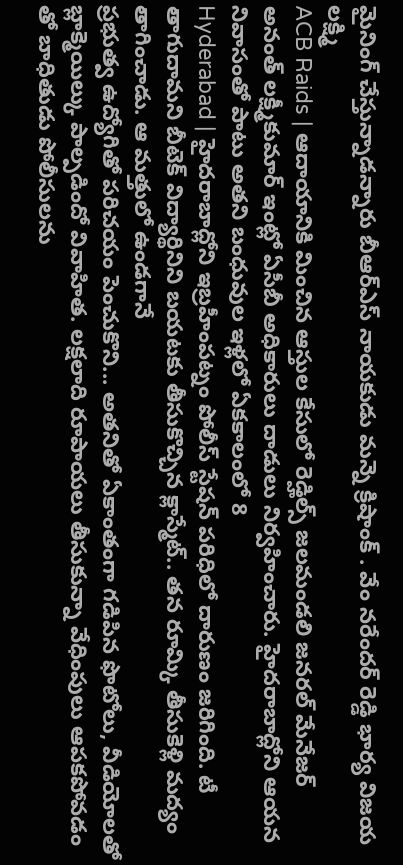మైనింగ్ చేస్తున్నాడన్నారు బీఆర్ఎస్ నాయకుడు మన్నె క్రిషాంక్ . వేం నరేందర్ రెడ్డి భార్య విజయ లక్ష్మి
ACB Raids | ఆదాయానికి మించిన ఆస్తుల కేసులో రెడ్హిల్స్ జలమండలి జనరల్ మేనేజర్ అనంత్ లక్ష్మీకుమార్ ఇంట్లో ఏసీబీ అధికారులు దాడులు నిర్వహించారు. హైదరాబాద్లోని ఆయన నివాసంతో పాటు అతని బంధువుల ఇళ్లలో ఏకకాలంలో 8
Hyderabad | హైదరాబాద్లోని ఇబ్రహీంపట్నం పోలీస్ స్టేషన్ పరిధిలో దారుణం జరిగింది. టీ తాగుదామని బీటెక్ విద్యార్థినిని బయటకు తీసుకొచ్చిన క్లాస్మేట్.. తన రూమ్కి తీసుకెళ్లి మద్యం తాగించాడు. ఆ మత్తులో ఉండగానే
ప్రభుత్వ ఉద్యోగితో పరిచయం పెంచుకొని... అతనితో ఏకాంతంగా గడిపిన ఫొటోలు, వీడియోలతో బ్లాక్మెయిల్కు పాల్పడిందో వివాహిత. లక్షలాది రూపాయలు తీసుకున్నా వేధింపులు ఆపకపోవడం తో బాధితుడు పోలీసులను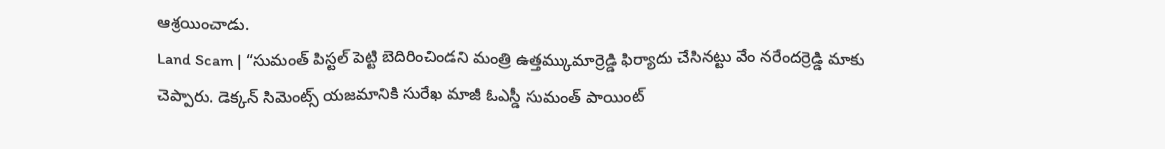ఆశ్రయించాడు.
Land Scam | “సుమంత్ పిస్టల్ పెట్టి బెదిరించిండని మంత్రి ఉత్తమ్కుమార్రెడ్డి ఫిర్యాదు చేసినట్టు వేం నరేందర్రెడ్డి మాకు చెప్పారు. డెక్కన్ సిమెంట్స్ యజమానికి సురేఖ మాజీ ఓఎస్డీ సుమంత్ పాయింట్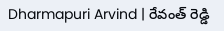Dharmapuri Arvind | రేవంత్ రెడ్డి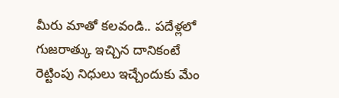మీరు మాతో కలవండి.. పదేళ్లలో గుజరాత్కు ఇచ్చిన దానికంటే రెట్టింపు నిధులు ఇచ్చేందుకు మేం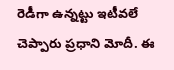రెడీగా ఉన్నట్టు ఇటీవలే చెప్పారు ప్రధాని మోదీ. ఈ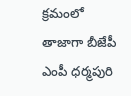క్రమంలో తాజాగా బీజేపీ ఎంపీ ధర్మపురి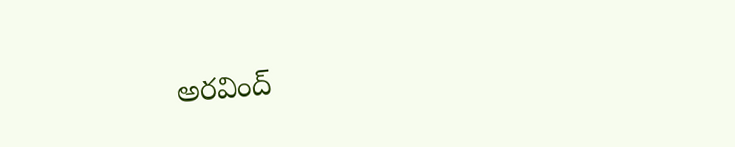అరవింద్